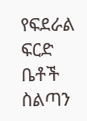የፍደራል ፍርድ ቤቶች ስልጣን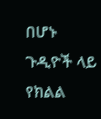በሆኑ ጉዲዮች ላይ የክልል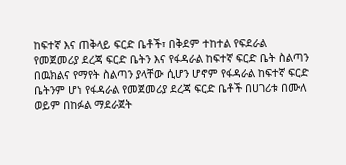ከፍተኛ እና ጠቅላይ ፍርድ ቤቶች፣ በቅደም ተከተል የፍደራል የመጀመሪያ ደረጃ ፍርድ ቤትን እና የፋዳራል ከፍተኛ ፍርድ ቤት ስልጣን በዉክልና የማየት ስልጣን ያላቸው ሲሆን ሆኖም የፋዳራል ከፍተኛ ፍርድ ቤትንም ሆነ የፋዳራል የመጀመሪያ ደረጃ ፍርድ ቤቶች በሀገሪቱ በሙለ ወይም በከፉል ማደራጀት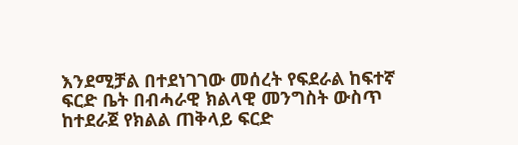እንደሚቻል በተደነገገው መሰረት የፍደራል ከፍተኛ ፍርድ ቤት በብሓራዊ ክልላዊ መንግስት ውስጥ ከተደራጀ የክልል ጠቅላይ ፍርድ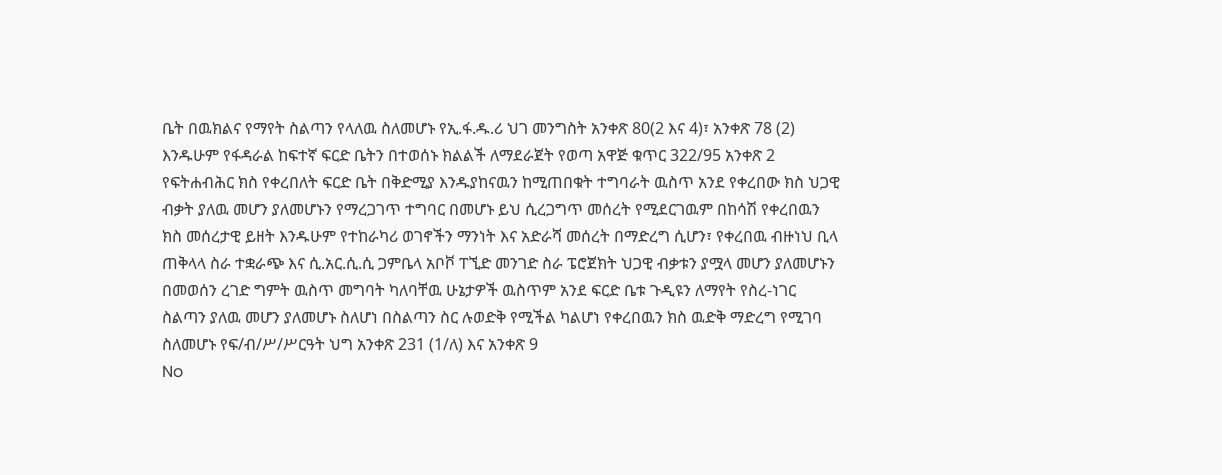ቤት በዉክልና የማየት ስልጣን የላለዉ ስለመሆኑ የኢ.ፋ.ዱ.ሪ ህገ መንግስት አንቀጽ 80(2 እና 4)፣ አንቀጽ 78 (2) እንዱሁም የፋዳራል ከፍተኛ ፍርድ ቤትን በተወሰኑ ክልልች ለማደራጀት የወጣ አዋጅ ቁጥር 322/95 አንቀጽ 2 የፍትሐብሕር ክስ የቀረበለት ፍርድ ቤት በቅድሚያ እንዱያከናዉን ከሚጠበቁት ተግባራት ዉስጥ አንደ የቀረበው ክስ ህጋዊ ብቃት ያለዉ መሆን ያለመሆኑን የማረጋገጥ ተግባር በመሆኑ ይህ ሲረጋግጥ መሰረት የሚደርገዉም በከሳሽ የቀረበዉን ክስ መሰረታዊ ይዘት እንዱሁም የተከራካሪ ወገኖችን ማንነት እና አድራሻ መሰረት በማድረግ ሲሆን፣ የቀረበዉ ብዙነህ ቢላ ጠቅላላ ስራ ተቋራጭ እና ሲ.አር.ሲ.ሲ ጋምቤላ አቦቮ ፐኚድ መንገድ ስራ ፔሮጀክት ህጋዊ ብቃቱን ያሟላ መሆን ያለመሆኑን በመወሰን ረገድ ግምት ዉስጥ መግባት ካለባቸዉ ሁኔታዎች ዉስጥም አንደ ፍርድ ቤቱ ጉዲዩን ለማየት የስረ-ነገር ስልጣን ያለዉ መሆን ያለመሆኑ ስለሆነ በስልጣን ስር ሉወድቅ የሚችል ካልሆነ የቀረበዉን ክስ ዉድቅ ማድረግ የሚገባ ስለመሆኑ የፍ/ብ/ሥ/ሥርዓት ህግ አንቀጽ 231 (1/ለ) እና አንቀጽ 9
No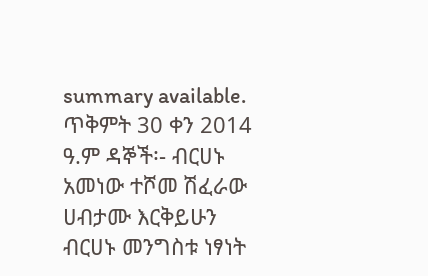summary available.
ጥቅምት 30 ቀን 2014 ዓ.ም ዳኞች፡- ብርሀኑ አመነው ተሾመ ሽፈራው ሀብታሙ እርቅይሁን ብርሀኑ መንግስቱ ነፃነት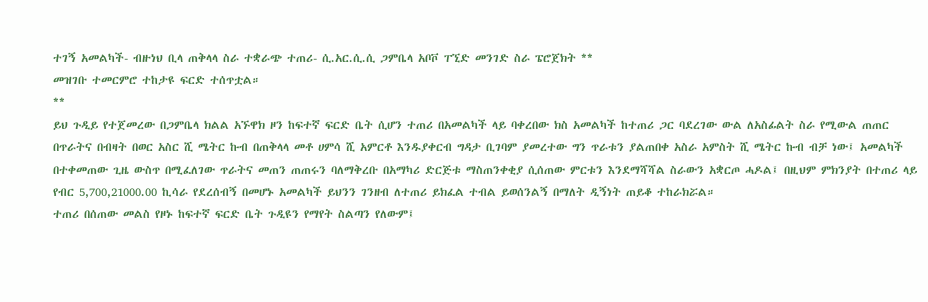ተገኝ አመልካች- ብዙነህ ቢላ ጠቅላላ ስራ ተቋራጭ ተጠሪ- ሲ.አር.ሲ.ሲ ጋምቤላ አቦቮ ፐኚድ መንገድ ስራ ፔሮጀክት **
መዝገቡ ተመርምሮ ተከታዩ ፍርድ ተሰጥቷል።
**
ይህ ጉዲይ የተጀመረው በጋምቤላ ክልል አኙዋክ ዞን ከፍተኛ ፍርድ ቤት ሲሆን ተጠሪ በአመልካች ላይ ባቀረበው ክስ አመልካች ከተጠሪ ጋር ባደረገው ውል ለአስፊልት ስራ የሚውል ጠጠር በጥራትና በብዛት በወር አስር ሺ ሜትር ኩብ በጠቅላላ መቶ ሀምሳ ሺ አምርቶ እንዱያቀርብ ግዳታ ቢገባም ያመረተው ግን ጥራቱን ያልጠበቀ አስራ አምስት ሺ ሜትር ኩብ ብቻ ነው፤ አመልካች በተቀመጠው ጊዜ ውስጥ በሚፈለገው ጥራትና መጠን ጠጠሩን ባለማቅረቡ በአማካሪ ድርጅቱ ማስጠንቀቂያ ሲሰጠው ምርቱን እንደማሻሻል ስራውን አቋርጦ ሓዶል፤ በዚህም ምክንያት በተጠሪ ላይ የብር 5,700,21000.00 ኪሳራ የደረሰብኝ በመሆኑ አመልካች ይህንን ገንዘብ ለተጠሪ ይክፈል ተብል ይወሰንልኝ በማለት ዲኝነት ጠይቆ ተከራክሯል።
ተጠሪ በሰጠው መልስ የዞኑ ከፍተኛ ፍርድ ቤት ጉዲዩን የማየት ስልጣን የለውም፤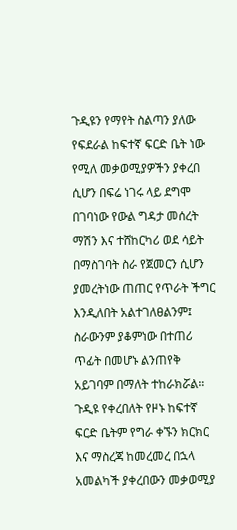ጉዲዩን የማየት ስልጣን ያለው የፍደራል ከፍተኛ ፍርድ ቤት ነው የሚለ መቃወሚያዎችን ያቀረበ ሲሆን በፍሬ ነገሩ ላይ ደግሞ በገባነው የውል ግዳታ መሰረት ማሽን እና ተሸከርካሪ ወደ ሳይት በማስገባት ስራ የጀመርን ሲሆን ያመረትነው ጠጠር የጥራት ችግር እንዲለበት አልተገለፀልንም፤ ስራውንም ያቆምነው በተጠሪ ጥፊት በመሆኑ ልንጠየቅ አይገባም በማለት ተከራክሯል።
ጉዲዩ የቀረበለት የዞኑ ከፍተኛ ፍርድ ቤትም የግራ ቀኙን ክርክር እና ማስረጃ ከመረመረ በኋላ አመልካች ያቀረበውን መቃወሚያ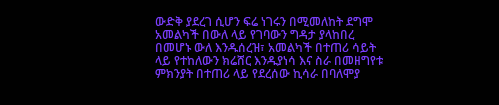ውድቅ ያደረገ ሲሆን ፍሬ ነገሩን በሚመለከት ደግሞ አመልካች በውለ ላይ የገባውን ግዳታ ያላከበረ በመሆኑ ውለ እንዱሰረዝ፣ አመልካች በተጠሪ ሳይት ላይ የተከለውን ክሬሸር እንዱያነሳ እና ስራ በመዘግየቱ ምክንያት በተጠሪ ላይ የደረሰው ኪሳራ በባለሞያ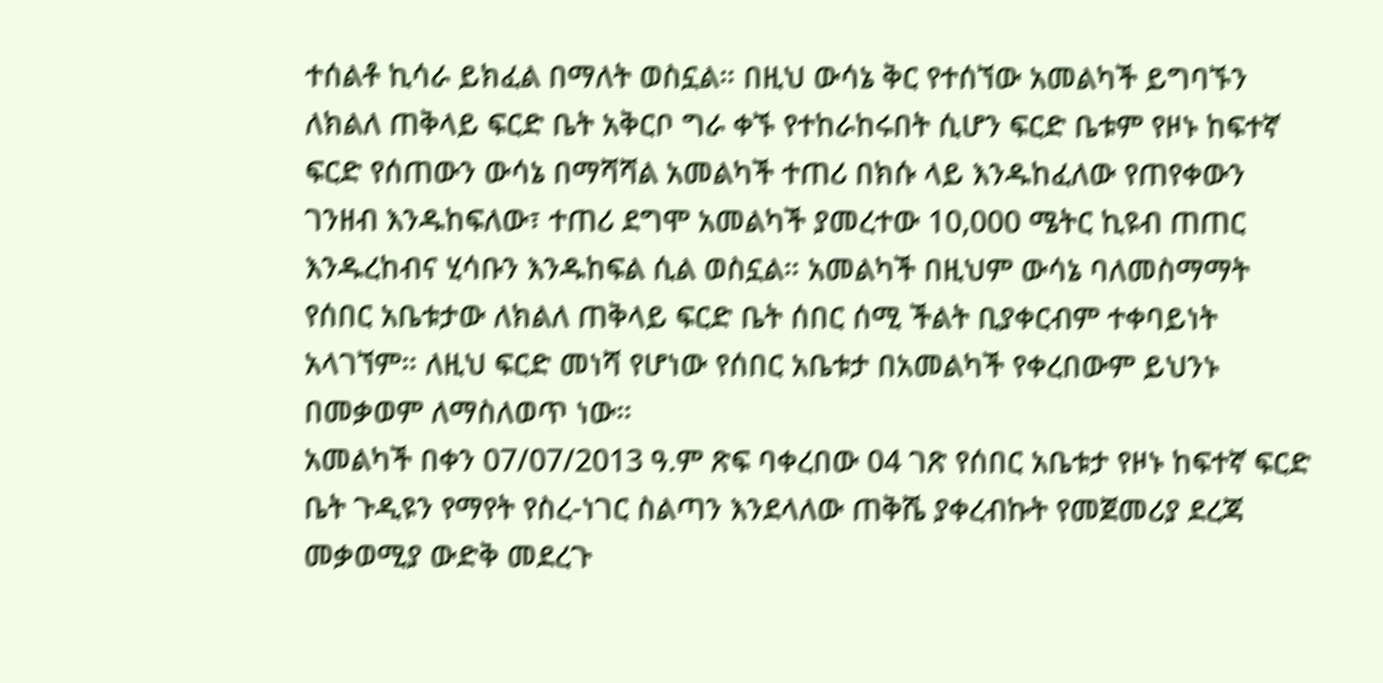ተሰልቶ ኪሳራ ይክፈል በማለት ወስኗል። በዚህ ውሳኔ ቅር የተሰኘው አመልካች ይግባኙን ለክልለ ጠቅላይ ፍርድ ቤት አቅርቦ ግራ ቀኙ የተከራከሩበት ሲሆን ፍርድ ቤቱም የዞኑ ከፍተኛ ፍርድ የሰጠውን ውሳኔ በማሻሻል አመልካች ተጠሪ በክሱ ላይ እንዱከፈለው የጠየቀውን ገንዘብ እንዱከፍለው፣ ተጠሪ ደግሞ አመልካች ያመረተው 10,000 ሜትር ኪዩብ ጠጠር እንዱረከብና ሂሳቡን እንዱከፍል ሲል ወስኗል። አመልካች በዚህም ውሳኔ ባለመስማማት የሰበር አቤቱታው ለክልለ ጠቅላይ ፍርድ ቤት ሰበር ሰሚ ችልት ቢያቀርብም ተቀባይነት አላገኘም። ለዚህ ፍርድ መነሻ የሆነው የሰበር አቤቱታ በአመልካች የቀረበውም ይህንኑ በመቃወም ለማስለወጥ ነው።
አመልካች በቀን 07/07/2013 ዓ.ም ጽፍ ባቀረበው 04 ገጽ የሰበር አቤቱታ የዞኑ ከፍተኛ ፍርድ ቤት ጉዲዩን የማየት የስረ-ነገር ስልጣን እንደላለው ጠቅሼ ያቀረብኩት የመጀመሪያ ደረጃ መቃወሚያ ውድቅ መደረጉ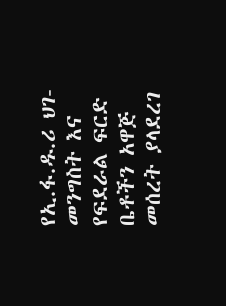የኢ.ፋ.ዱ.ሪ ህገ-መንግስት እና የፍደራል ፍርድ ቤቶችን አዋጅ መሰረት ያላደረገ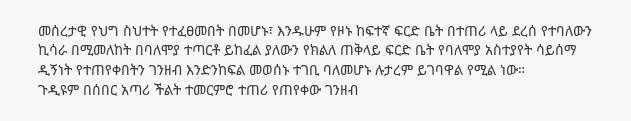መሰረታዊ የህግ ስህተት የተፈፀመበት በመሆኑ፣ እንዱሁም የዞኑ ከፍተኛ ፍርድ ቤት በተጠሪ ላይ ደረሰ የተባለውን ኪሳራ በሚመለከት በባለሞያ ተጣርቶ ይከፈል ያለውን የክልለ ጠቅላይ ፍርድ ቤት የባለሞያ አስተያየት ሳይሰማ ዲኝነት የተጠየቀበትን ገንዘብ እንድንከፍል መወሰኑ ተገቢ ባለመሆኑ ሉታረም ይገባዋል የሚል ነው።
ጉዲዩም በሰበር አጣሪ ችልት ተመርምሮ ተጠሪ የጠየቀው ገንዘብ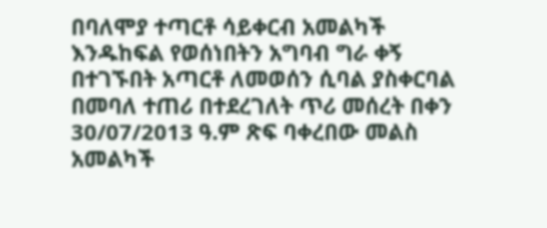በባለሞያ ተጣርቶ ሳይቀርብ አመልካች እንዱከፍል የወሰነበትን አግባብ ግራ ቀኝ በተገኙበት አጣርቶ ለመወሰን ሲባል ያስቀርባል በመባለ ተጠሪ በተደረገለት ጥሪ መሰረት በቀን 30/07/2013 ዓ.ም ጽፍ ባቀረበው መልስ አመልካች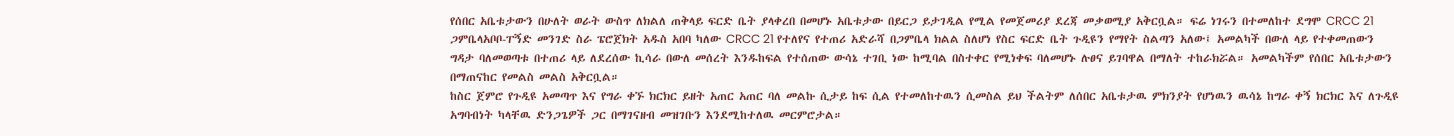የሰበር አቤቱታውን በሁለት ወራት ውስጥ ለክልለ ጠቅላይ ፍርድ ቤት ያላቀረበ በመሆኑ አቤቱታው በይርጋ ይታገዲል የሚል የመጀመሪያ ደረጃ መቃወሚያ አቅርቧል። ፍሬ ነገሩን በተመለከተ ደግሞ CRCC 21 ጋምቤላአቦቦ-ፐኝድ መንገድ ስራ ፔሮጀክት አዱስ አበባ ካለው CRCC 21 የተለየና የተጠሪ አድራሻ በጋምቤላ ክልል ስለሆነ የስር ፍርድ ቤት ጉዲዩን የማየት ስልጣን አለው፤ አመልካች በውለ ላይ የተቀመጠውን ግዳታ ባለመወጣቱ በተጠሪ ላይ ለደረሰው ኪሳራ በውለ መሰረት እንዱከፍል የተሰጠው ውሳኔ ተገቢ ነው ከሚባል በስተቀር የሚነቀፍ ባለመሆኑ ሉፀና ይገባዋል በማለት ተከራክሯል። አመልካችም የሰበር አቤቱታውን በማጠናከር የመልስ መልስ አቅርቧል።
ከስር ጀምሮ የጉዲዩ አመጣጥ እና የግራ ቀኙ ክርክር ይዘት አጠር አጠር ባለ መልኩ ሲታይ ከፍ ሲል የተመለከተዉን ሲመስል ይህ ችልትም ለሰበር አቤቱታዉ ምክንያት የሆነዉን ዉሳኔ ከግራ ቀኝ ክርክር እና ለጉዲዩ አግባብነት ካላቸዉ ድንጋጌዎች ጋር በማገናዘብ መዝገቡን እንደሚከተለዉ መርምሮታል።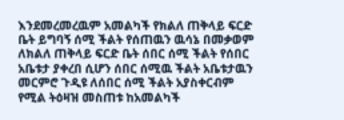እንደመረመረዉም አመልካች የክልለ ጠቅላይ ፍርድ ቤት ይግባኝ ሰሚ ችልት የሰጠዉን ዉሳኔ በመቃወም ለክልለ ጠቅላይ ፍርድ ቤት ሰበር ሰሚ ችልት የሰበር አቤቱታ ያቀረበ ሲሆን ሰበር ሰሚዉ ችልት አቤቱታዉን መርምሮ ጉዲዩ ለሰበር ሰሚ ችልት አያስቀርብም የሚል ትዕዛዝ መስጠቱ ከአመልካች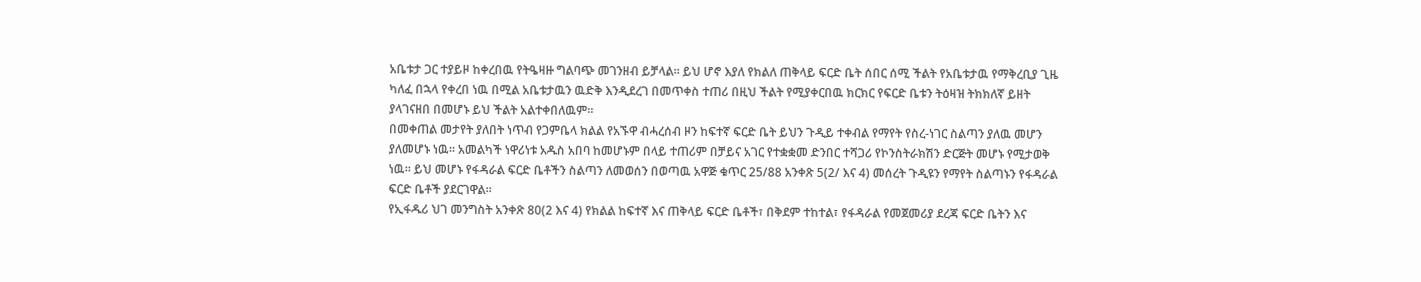አቤቱታ ጋር ተያይዞ ከቀረበዉ የትዔዛዙ ግልባጭ መገንዘብ ይቻላል። ይህ ሆኖ እያለ የክልለ ጠቅላይ ፍርድ ቤት ሰበር ሰሚ ችልት የአቤቱታዉ የማቅረቢያ ጊዜ ካለፈ በኋላ የቀረበ ነዉ በሚል አቤቱታዉን ዉድቅ እንዲደረገ በመጥቀስ ተጠሪ በዚህ ችልት የሚያቀርበዉ ክርክር የፍርድ ቤቱን ትዕዛዝ ትክክለኛ ይዘት ያላገናዘበ በመሆኑ ይህ ችልት አልተቀበለዉም።
በመቀጠል መታየት ያለበት ነጥብ የጋምቤላ ክልል የአኙዋ ብሓረሰብ ዞን ከፍተኛ ፍርድ ቤት ይህን ጉዲይ ተቀብል የማየት የስረ-ነገር ስልጣን ያለዉ መሆን ያለመሆኑ ነዉ። አመልካች ነዋሪነቱ አዱስ አበባ ከመሆኑም በላይ ተጠሪም በቻይና አገር የተቋቋመ ድንበር ተሻጋሪ የኮንስትራክሽን ድርጅት መሆኑ የሚታወቅ ነዉ። ይህ መሆኑ የፋዳራል ፍርድ ቤቶችን ስልጣን ለመወሰን በወጣዉ አዋጅ ቁጥር 25/88 አንቀጽ 5(2/ እና 4) መሰረት ጉዲዩን የማየት ስልጣኑን የፋዳራል ፍርድ ቤቶች ያደርገዋል።
የኢፋዱሪ ህገ መንግስት አንቀጽ 80(2 እና 4) የክልል ከፍተኛ እና ጠቅላይ ፍርድ ቤቶች፣ በቅደም ተከተል፣ የፋዳራል የመጀመሪያ ደረጃ ፍርድ ቤትን እና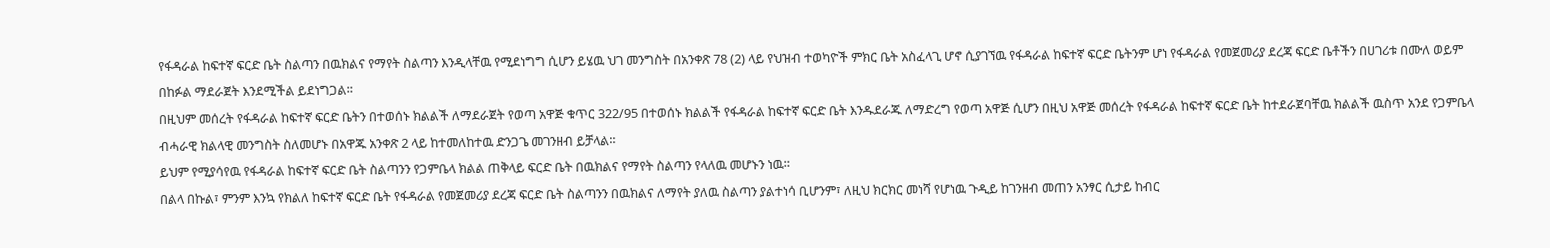የፋዳራል ከፍተኛ ፍርድ ቤት ስልጣን በዉክልና የማየት ስልጣን እንዲላቸዉ የሚደነግግ ሲሆን ይሄዉ ህገ መንግስት በአንቀጽ 78 (2) ላይ የህዝብ ተወካዮች ምክር ቤት አስፈላጊ ሆኖ ሲያገኘዉ የፋዳራል ከፍተኛ ፍርድ ቤትንም ሆነ የፋዳራል የመጀመሪያ ደረጃ ፍርድ ቤቶችን በሀገሪቱ በሙለ ወይም በከፉል ማደራጀት እንደሚችል ይደነግጋል።
በዚህም መሰረት የፋዳራል ከፍተኛ ፍርድ ቤትን በተወሰኑ ክልልች ለማደራጀት የወጣ አዋጅ ቁጥር 322/95 በተወሰኑ ክልልች የፋዳራል ከፍተኛ ፍርድ ቤት እንዱደራጁ ለማድረግ የወጣ አዋጅ ሲሆን በዚህ አዋጅ መሰረት የፋዳራል ከፍተኛ ፍርድ ቤት ከተደራጀባቸዉ ክልልች ዉስጥ አንደ የጋምቤላ ብሓራዊ ክልላዊ መንግስት ስለመሆኑ በአዋጁ አንቀጽ 2 ላይ ከተመለከተዉ ድንጋጌ መገንዘብ ይቻላል።
ይህም የሚያሳየዉ የፋዳራል ከፍተኛ ፍርድ ቤት ስልጣንን የጋምቤላ ክልል ጠቅላይ ፍርድ ቤት በዉክልና የማየት ስልጣን የላለዉ መሆኑን ነዉ።
በልላ በኩል፣ ምንም እንኳ የክልለ ከፍተኛ ፍርድ ቤት የፋዳራል የመጀመሪያ ደረጃ ፍርድ ቤት ስልጣንን በዉክልና ለማየት ያለዉ ስልጣን ያልተነሳ ቢሆንም፣ ለዚህ ክርክር መነሻ የሆነዉ ጉዲይ ከገንዘብ መጠን አንፃር ሲታይ ከብር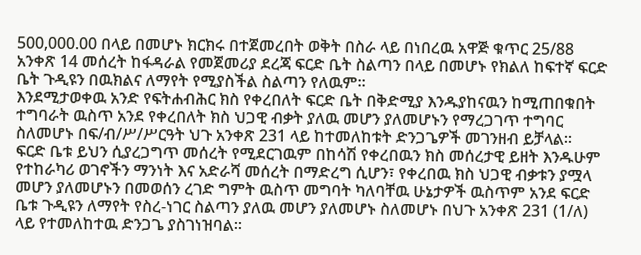500,000.00 በላይ በመሆኑ ክርክሩ በተጀመረበት ወቅት በስራ ላይ በነበረዉ አዋጅ ቁጥር 25/88 አንቀጽ 14 መሰረት ከፋዳራል የመጀመሪያ ደረጃ ፍርድ ቤት ስልጣን በላይ በመሆኑ የክልለ ከፍተኛ ፍርድ ቤት ጉዲዩን በዉክልና ለማየት የሚያስችል ስልጣን የለዉም።
እንደሚታወቀዉ አንድ የፍትሐብሕር ክስ የቀረበለት ፍርድ ቤት በቅድሚያ እንዱያከናዉን ከሚጠበቁበት ተግባራት ዉስጥ አንደ የቀረበለት ክስ ህጋዊ ብቃት ያለዉ መሆን ያለመሆኑን የማረጋገጥ ተግባር ስለመሆኑ በፍ/ብ/ሥ/ሥርዓት ህጉ አንቀጽ 231 ላይ ከተመለከቱት ድንጋጌዎች መገንዘብ ይቻላል።
ፍርድ ቤቱ ይህን ሲያረጋግጥ መሰረት የሚደርገዉም በከሳሽ የቀረበዉን ክስ መሰረታዊ ይዘት እንዱሁም የተከራካሪ ወገኖችን ማንነት እና አድራሻ መሰረት በማድረግ ሲሆን፣ የቀረበዉ ክስ ህጋዊ ብቃቱን ያሟላ መሆን ያለመሆኑን በመወሰን ረገድ ግምት ዉስጥ መግባት ካለባቸዉ ሁኔታዎች ዉስጥም አንደ ፍርድ ቤቱ ጉዲዩን ለማየት የስረ-ነገር ስልጣን ያለዉ መሆን ያለመሆኑ ስለመሆኑ በህጉ አንቀጽ 231 (1/ለ) ላይ የተመለከተዉ ድንጋጌ ያስገነዝባል።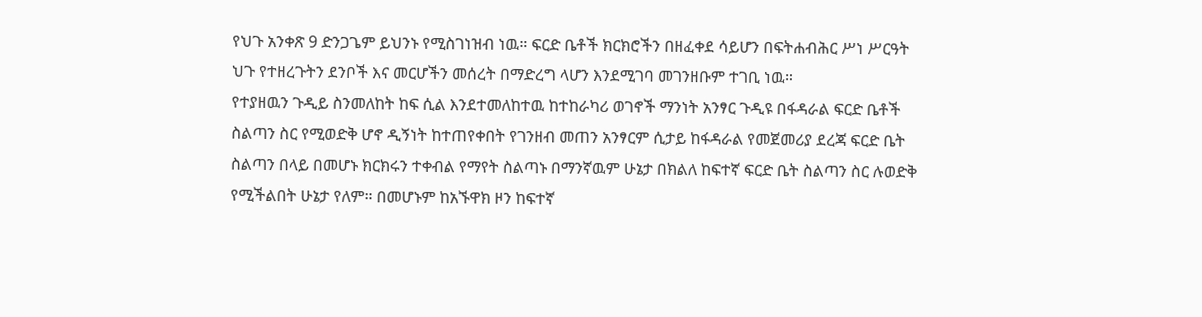የህጉ አንቀጽ 9 ድንጋጌም ይህንኑ የሚስገነዝብ ነዉ። ፍርድ ቤቶች ክርክሮችን በዘፈቀደ ሳይሆን በፍትሐብሕር ሥነ ሥርዓት ህጉ የተዘረጉትን ደንቦች እና መርሆችን መሰረት በማድረግ ላሆን እንደሚገባ መገንዘቡም ተገቢ ነዉ።
የተያዘዉን ጉዲይ ስንመለከት ከፍ ሲል እንደተመለከተዉ ከተከራካሪ ወገኖች ማንነት አንፃር ጉዲዩ በፋዳራል ፍርድ ቤቶች ስልጣን ስር የሚወድቅ ሆኖ ዲኝነት ከተጠየቀበት የገንዘብ መጠን አንፃርም ሲታይ ከፋዳራል የመጀመሪያ ደረጃ ፍርድ ቤት ስልጣን በላይ በመሆኑ ክርክሩን ተቀብል የማየት ስልጣኑ በማንኛዉም ሁኔታ በክልለ ከፍተኛ ፍርድ ቤት ስልጣን ስር ሉወድቅ የሚችልበት ሁኔታ የለም። በመሆኑም ከአኙዋክ ዞን ከፍተኛ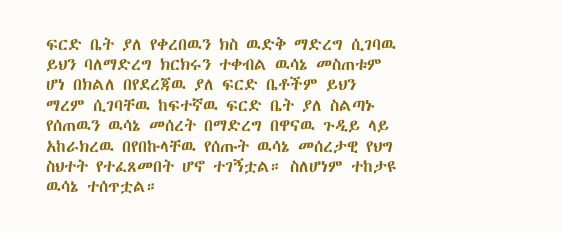ፍርድ ቤት ያለ የቀረበዉን ክስ ዉድቅ ማድረግ ሲገባዉ ይህን ባለማድረግ ክርክሩን ተቀብል ዉሳኔ መስጠቱም ሆነ በክልለ በየደረጃዉ ያለ ፍርድ ቤቶችም ይህን ማረም ሲገባቸዉ ከፍተኛዉ ፍርድ ቤት ያለ ስልጣኑ የሰጠዉን ዉሳኔ መሰረት በማድረግ በዋናዉ ጉዲይ ላይ አከራክረዉ በየበኩላቸዉ የሰጡት ዉሳኔ መሰረታዊ የህግ ስህተት የተፈጸመበት ሆኖ ተገኝቷል። ስለሆነም ተከታዩ ዉሳኔ ተሰጥቷል።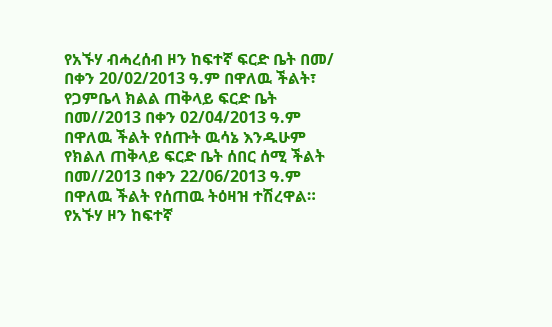የአኙሃ ብሓረሰብ ዞን ከፍተኛ ፍርድ ቤት በመ/ በቀን 20/02/2013 ዓ.ም በዋለዉ ችልት፣ የጋምቤላ ክልል ጠቅላይ ፍርድ ቤት በመ//2013 በቀን 02/04/2013 ዓ.ም በዋለዉ ችልት የሰጡት ዉሳኔ እንዱሁም የክልለ ጠቅላይ ፍርድ ቤት ሰበር ሰሚ ችልት በመ//2013 በቀን 22/06/2013 ዓ.ም በዋለዉ ችልት የሰጠዉ ትዕዛዝ ተሽረዋል።
የአኙሃ ዞን ከፍተኛ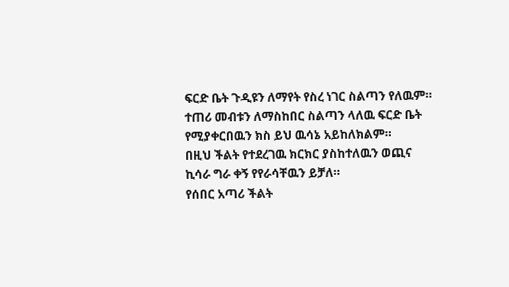ፍርድ ቤት ጉዲዩን ለማየት የስረ ነገር ስልጣን የለዉም።
ተጠሪ መብቱን ለማስከበር ስልጣን ላለዉ ፍርድ ቤት የሚያቀርበዉን ክስ ይህ ዉሳኔ አይከለክልም።
በዚህ ችልት የተደረገዉ ክርክር ያስከተለዉን ወጪና ኪሳራ ግራ ቀኝ የየራሳቸዉን ይቻለ።
የሰበር አጣሪ ችልት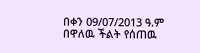በቀን 09/07/2013 ዓ.ም በዋለዉ ችልት የሰጠዉ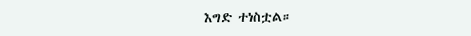እግድ ተነስቷል።